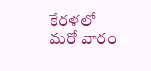కేరళలో మరో వారం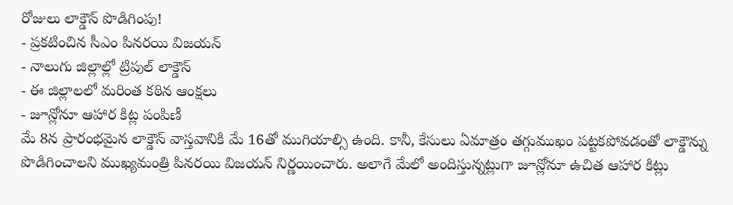రోజులు లాక్డౌన్ పొడిగింపు!
- ప్రకటించిన సీఎం పినరయి విజయన్
- నాలుగు జిల్లాల్లో ట్రిపుల్ లాక్డౌన్
- ఈ జిల్లాలలో మరింత కఠిన ఆంక్షలు
- జూన్లోనూ ఆహార కిట్ల పంపిణీ
మే 8న ప్రారంభమైన లాక్డౌన్ వాస్తవానికి మే 16తో ముగియాల్సి ఉంది. కానీ, కేసులు ఏమాత్రం తగ్గుముఖం పట్టకపోవడంతో లాక్డౌన్ను పొడిగించాలని ముఖ్యమంత్రి పినరయి విజయన్ నిర్ణయించారు. అలాగే మేలో అందిస్తున్నట్లుగా జూన్లోనూ ఉచిత ఆహార కిట్లు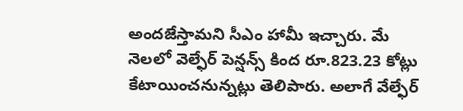అందజేస్తామని సీఎం హామీ ఇచ్చారు. మే నెలలో వెల్ఫేర్ పెన్షన్స్ కింద రూ.823.23 కోట్లు కేటాయించనున్నట్లు తెలిపారు. అలాగే వేల్ఫేర్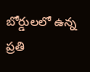బోర్డులలో ఉన్న ప్రతి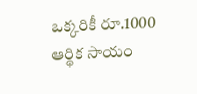ఒక్కరికీ రూ.1000 ఆర్థిక సాయం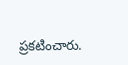ప్రకటించారు.